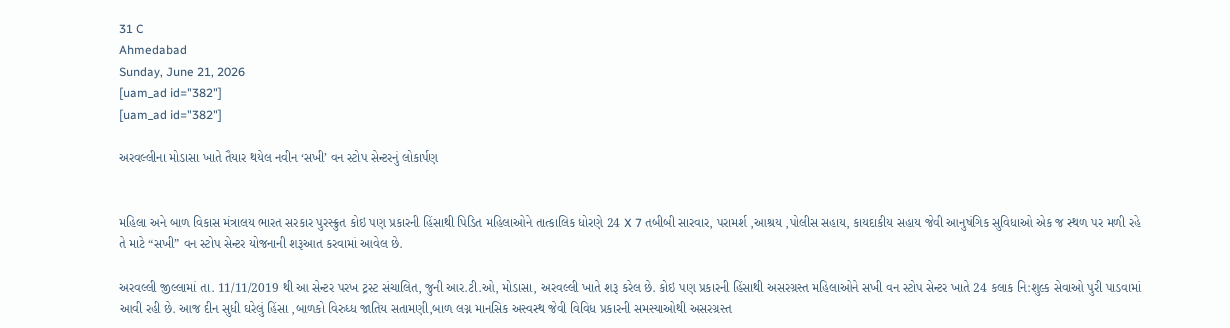31 C
Ahmedabad
Sunday, June 21, 2026
[uam_ad id="382"]
[uam_ad id="382"]

અરવલ્લીના મોડાસા ખાતે તૈયાર થયેલ નવીન ‘સખી’ વન સ્ટોપ સેન્ટરનું લોકાર્પણ


મહિલા અને બાળ વિકાસ મંત્રાલય ભારત સરકાર પુરસ્ક્રુત કોઇ પણ પ્રકારની હિંસાથી પિડિત મહિલાઓને તાત્કાલિક ધોરણે 24 X 7 તબીબી સારવાર, પરામર્શ ,આશ્રય ,પોલીસ સહાય, કાયદાકીય સહાય જેવી આનુષંગિક સુવિધાઓ એક જ સ્થળ પર મળી રહે તે માટે “સખી” વન સ્ટોપ સેન્ટર યોજનાની શરૂઆત કરવામાં આવેલ છે.

અરવલ્લી જીલ્લામાં તા. 11/11/2019 થી આ સેન્ટર પરખ ટ્રસ્ટ સંચાલિત, જુની આર.ટી.ઓ, મોડાસા, અરવલ્લી ખાતે શરૂ કરેલ છે. કોઇ પણ પ્રકારની હિંસાથી અસરગ્રસ્ત મહિલાઓને સખી વન સ્ટોપ સેન્ટર ખાતે 24 કલાક નિ:શુલ્ક સેવાઓ પુરી પાડવામાં આવી રહી છે. આજ દીન સુધી ઘરેલું હિંસા ,બાળકો વિરુધ્ધ જાતિય સતામણી,બાળ લગ્ન માનસિક અસ્વસ્થ જેવી વિવિધ પ્રકારની સમસ્યાઓથી અસરગ્રસ્ત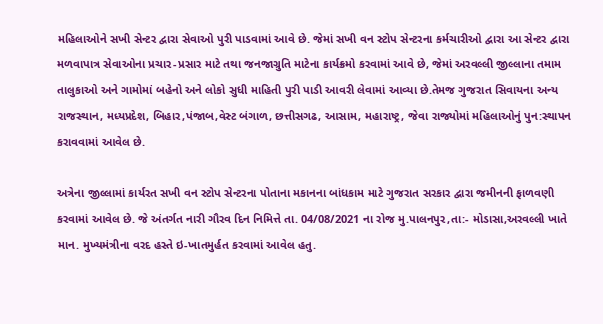મહિલાઓને સખી સેન્ટર દ્વારા સેવાઓ પુરી પાડવામાં આવે છે. જેમાં સખી વન સ્ટોપ સેન્ટરના કર્મચારીઓ દ્વારા આ સેન્ટર દ્વારા મળવાપાત્ર સેવાઓના પ્રચાર-પ્રસાર માટે તથા જનજાગ્રુતિ માટેના કાર્યક્રમો કરવામાં આવે છે, જેમાં અરવલ્લી જીલ્લાના તમામ તાલુકાઓ અને ગામોમાં બહેનો અને લોકો સુધી માહિતી પુરી પાડી આવરી લેવામાં આવ્યા છે.તેમજ ગુજરાત સિવાયના અન્ય રાજસ્થાન, મધ્યપ્રદેશ, બિહાર,પંજાબ,વેસ્ટ બંગાળ, છત્તીસગઢ, આસામ, મહારાષ્ટ્ર, જેવા રાજ્યોમાં મહિલાઓનું પુન:સ્થાપન કરાવવામાં આવેલ છે.

અત્રેના જીલ્લામાં કાર્યરત સખી વન સ્ટોપ સેન્ટરના પોતાના મકાનના બાંધકામ માટે ગુજરાત સરકાર દ્વારા જમીનની ફાળવણી કરવામાં આવેલ છે. જે અંતર્ગત નારી ગૌરવ દિન નિમિત્તે તા. 04/08/2021 ના રોજ મુ.પાલનપુર,તા:- મોડાસા,અરવલ્લી ખાતે માન. મુખ્યમંત્રીના વરદ હસ્તે ઇ-ખાતમુર્હત કરવામાં આવેલ હતુ.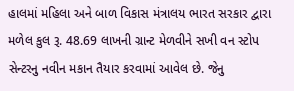હાલમાં મહિલા અને બાળ વિકાસ મંત્રાલય ભારત સરકાર દ્વારા મળેલ કુલ રૂ. 48.69 લાખની ગ્રાન્ટ મેળવીને સખી વન સ્ટોપ સેન્ટરનુ નવીન મકાન તૈયાર કરવામાં આવેલ છે. જેનુ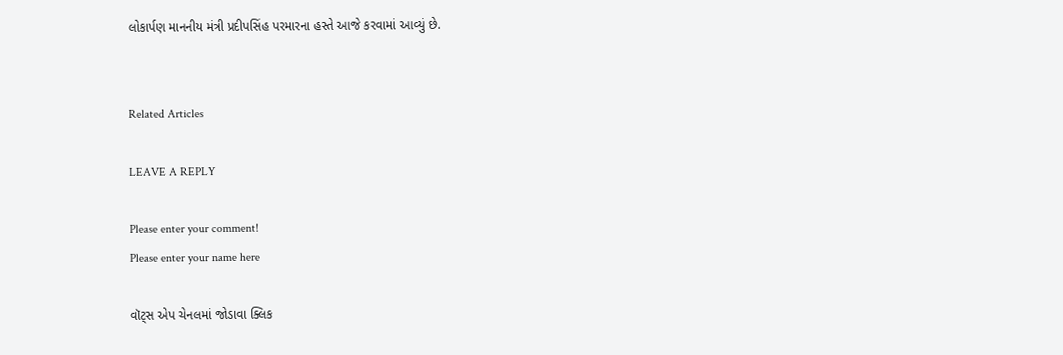લોકાર્પણ માનનીય મંત્રી પ્રદીપસિંહ પરમારના હસ્તે આજે કરવામાં આવ્યું છે.


Related Articles

LEAVE A REPLY

Please enter your comment!
Please enter your name here

વૉટ્સ એપ ચેનલમાં જોડાવા ક્લિક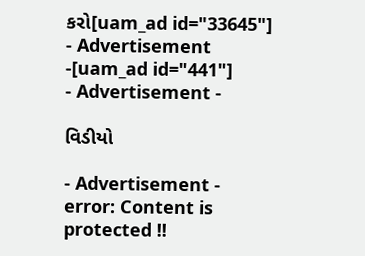કરો[uam_ad id="33645"]
- Advertisement -[uam_ad id="441"]
- Advertisement -

વિડીયો

- Advertisement -
error: Content is protected !!